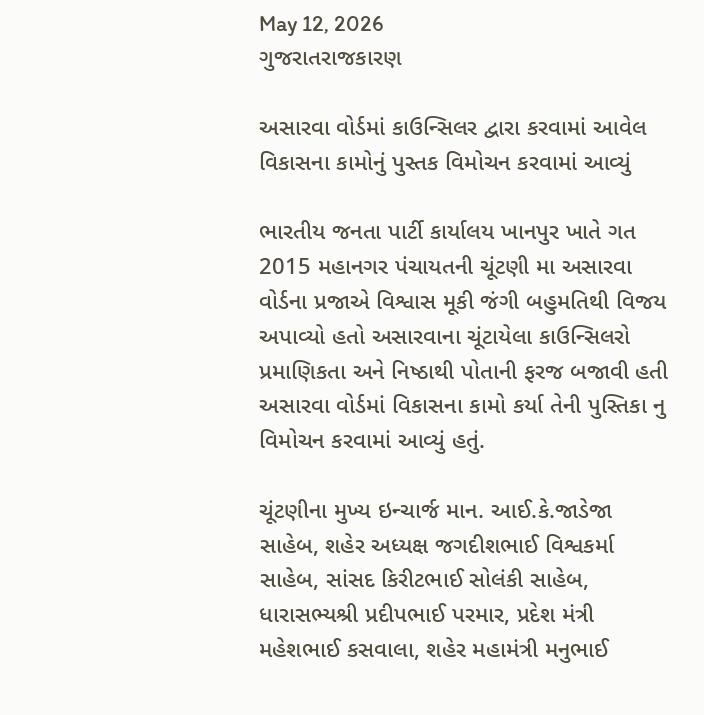May 12, 2026
ગુજરાતરાજકારણ

અસારવા વોર્ડમાં કાઉન્સિલર દ્વારા કરવામાં આવેલ વિકાસના કામોનું પુસ્તક વિમોચન કરવામાં આવ્યું

ભારતીય જનતા પાર્ટી કાર્યાલય ખાનપુર ખાતે ગત 2015 મહાનગર પંચાયતની ચૂંટણી મા અસારવા વોર્ડના પ્રજાએ વિશ્વાસ મૂકી જંગી બહુમતિથી વિજય અપાવ્યો હતો અસારવાના ચૂંટાયેલા કાઉન્સિલરો પ્રમાણિકતા અને નિષ્ઠાથી પોતાની ફરજ બજાવી હતી અસારવા વોર્ડમાં વિકાસના કામો કર્યા તેની પુસ્તિકા નુ વિમોચન કરવામાં આવ્યું હતું.

ચૂંટણીના મુખ્ય ઇન્ચાર્જ માન. આઈ.કે.જાડેજા સાહેબ, શહેર અધ્યક્ષ જગદીશભાઈ વિશ્વકર્મા સાહેબ, સાંસદ કિરીટભાઈ સોલંકી સાહેબ, ધારાસભ્યશ્રી પ્રદીપભાઈ પરમાર, પ્રદેશ મંત્રી મહેશભાઈ કસવાલા, શહેર મહામંત્રી મનુભાઈ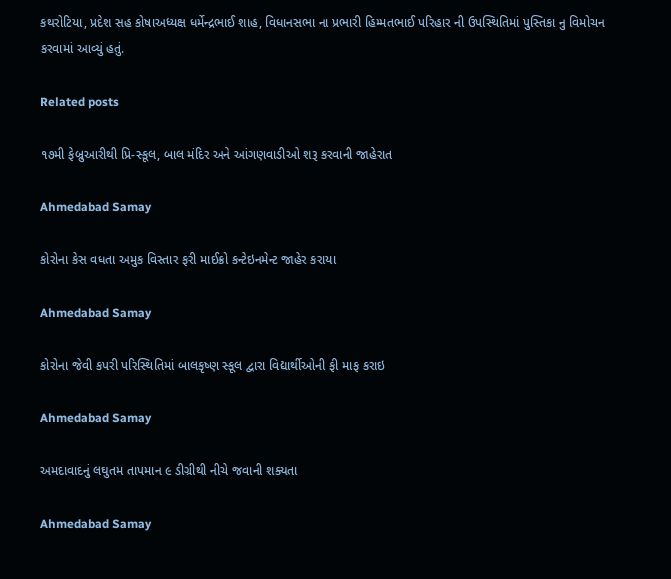કથરોટિયા, પ્રદેશ સહ કોષાઅધ્યક્ષ ધર્મેન્દ્રભાઈ શાહ, વિધાનસભા ના પ્રભારી હિમ્મતભાઈ પરિહાર ની ઉપસ્થિતિમાં પુસ્તિકા નુ વિમોચન કરવામાં આવ્યું હતું.

Related posts

૧૭મી ફેબ્રુઆરીથી પ્રિ-સ્‍કૂલ, બાલ મંદિર અને આંગણવાડીઓ શરૂ કરવાની જાહેરાત

Ahmedabad Samay

કોરોના કેસ વધતા અમુક વિસ્તાર ફરી માઈક્રો કન્ટેઇનમેન્ટ જાહેર કરાયા

Ahmedabad Samay

કોરોના જેવી કપરી પરિસ્થિતિમાં બાલકૃષ્ણ સ્કૂલ દ્વારા વિદ્યાર્થીઓની ફી માફ કરાઇ

Ahmedabad Samay

અમદાવાદનું લઘુતમ તાપમાન ૯ ડીગ્રીથી નીચે જવાની શક્યતા

Ahmedabad Samay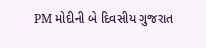PM મોદીની બે દિવસીય ગુજરાત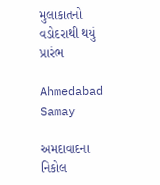મુલાકાતનો વડોદરાથી થયું પ્રારંભ

Ahmedabad Samay

અમદાવાદના નિકોલ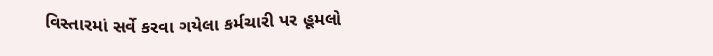વિસ્તારમાં સર્વે કરવા ગયેલા કર્મચારી પર હૂમલો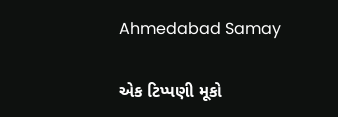Ahmedabad Samay

એક ટિપ્પણી મૂકો